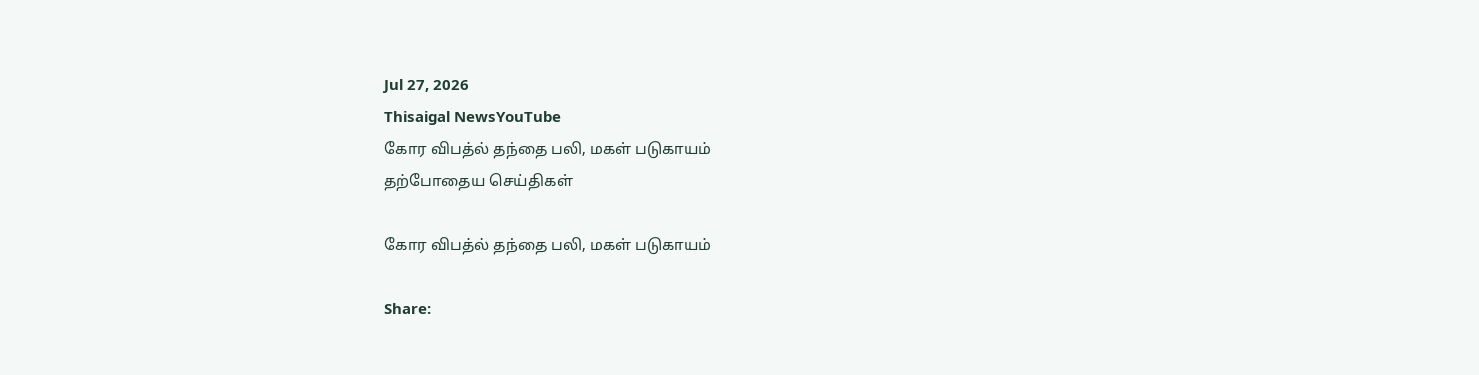Jul 27, 2026
Thisaigal NewsYouTube
கோர விபத்ல் தந்தை பலி, மகள் படுகாயம்
தற்போதைய செய்திகள்

கோர விபத்ல் தந்தை பலி, மகள் படுகாயம்

Share: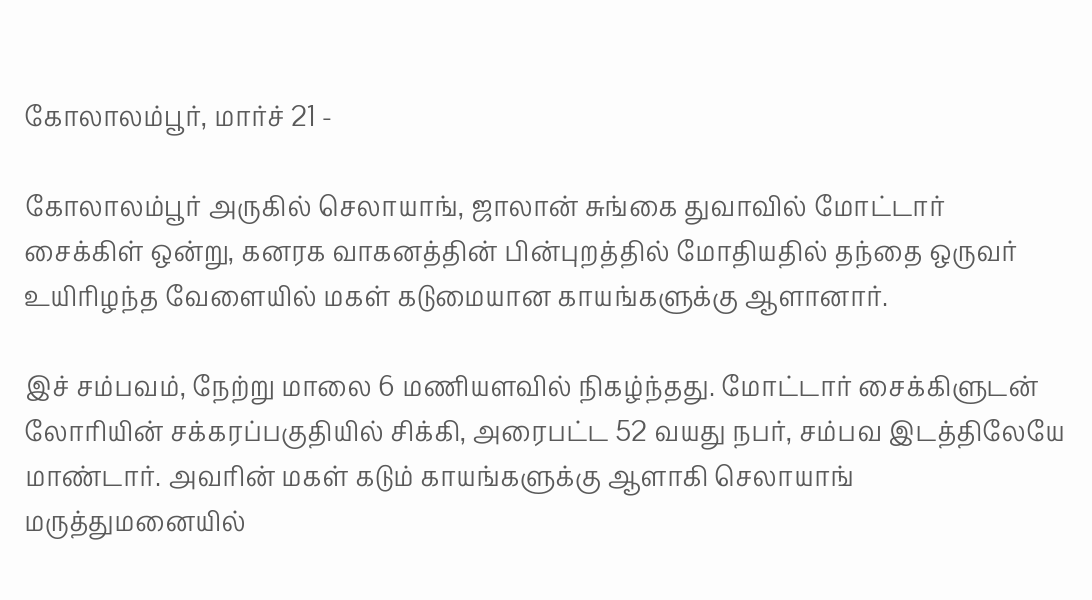கோலாலம்பூர், மார்ச் 21 -

கோலாலம்பூர் அருகில் செலாயாங், ஜாலான் சுங்கை துவாவில் மோட்டார் சைக்கிள் ஒன்று, கனரக வாகனத்தின் பின்புறத்தில் மோதியதில் தந்தை ஒருவர் உயிரிழந்த வேளையில் மகள் கடுமையான காயங்களுக்கு ஆளானார்.

இச் சம்பவம், நேற்று மாலை 6 மணியளவில் நிகழ்ந்தது. மோட்டார் சைக்கிளுடன் லோரியின் சக்கரப்பகுதியில் சிக்கி, அரைபட்ட 52 வயது நபர், சம்பவ இடத்திலேயே மாண்டார். அவரின் மகள் கடும் காயங்களுக்கு ஆளாகி செலாயாங் மருத்துமனையில்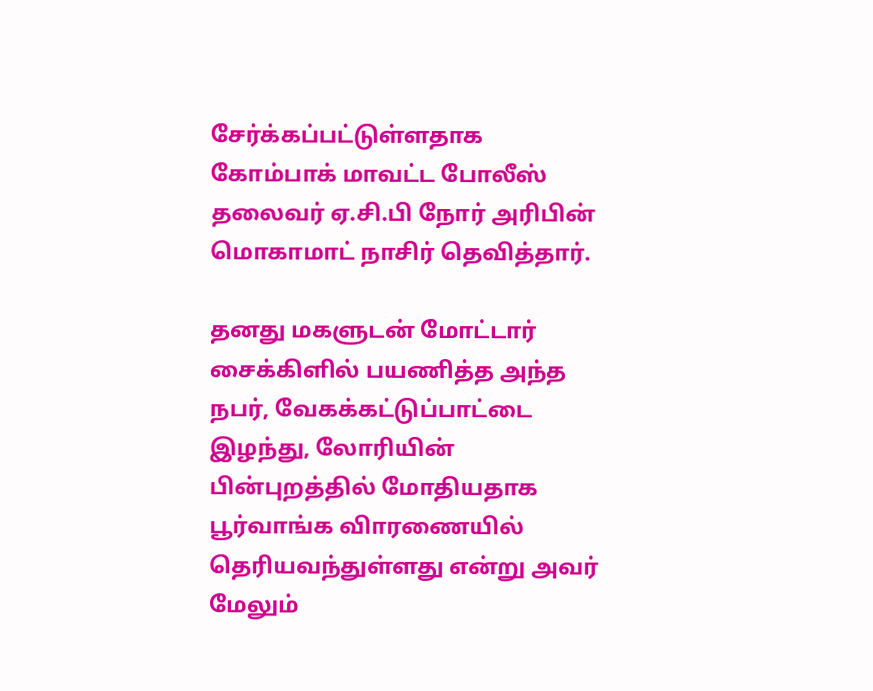சேர்க்கப்பட்டுள்ளதாக கோம்பாக் மாவட்ட போலீஸ் தலைவர் ஏ.சி.பி நோர் அரிபின் மொகாமாட் நாசிர் தெவித்தார்.

தனது மகளுடன் மோட்டார் சைக்கிளில் பயணித்த அந்த நபர், வேகக்கட்டுப்பாட்டை இழந்து, லோரியின் பின்புறத்தில் மோதியதாக பூர்வாங்க விாரணையில் தெரியவந்துள்ளது என்று அவர் மேலும்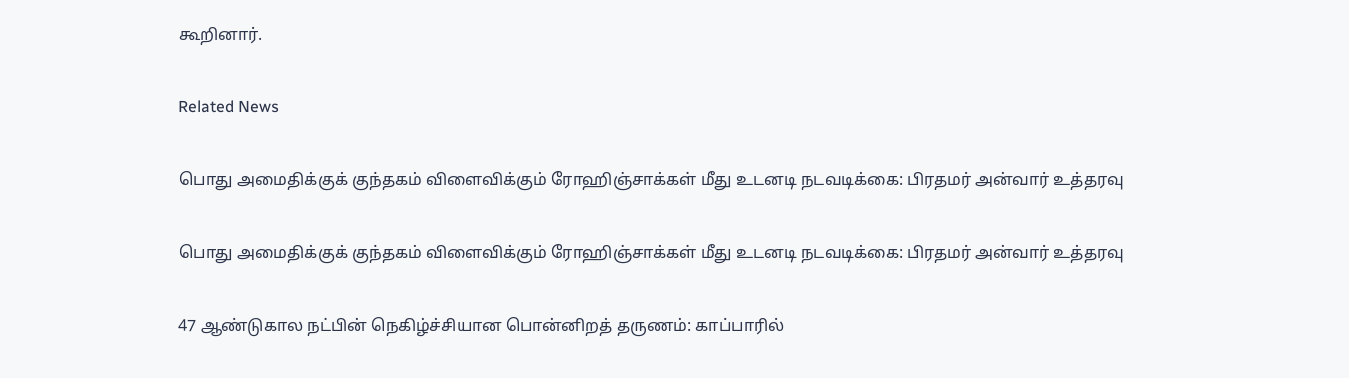கூறினார்.

Related News

பொது அமைதிக்குக் குந்தகம் விளைவிக்கும் ரோஹிஞ்சாக்கள் மீது உடனடி நடவடிக்கை: பிரதமர் அன்வார் உத்தரவு

பொது அமைதிக்குக் குந்தகம் விளைவிக்கும் ரோஹிஞ்சாக்கள் மீது உடனடி நடவடிக்கை: பிரதமர் அன்வார் உத்தரவு

47 ஆண்டுகால நட்பின் நெகிழ்ச்சியான பொன்னிறத் தருணம்: காப்பாரில்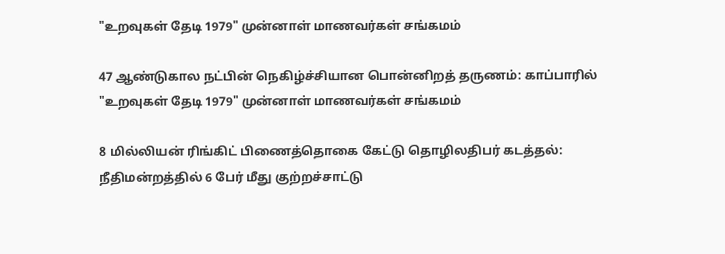"உறவுகள் தேடி 1979" முன்னாள் மாணவர்கள் சங்கமம்

47 ஆண்டுகால நட்பின் நெகிழ்ச்சியான பொன்னிறத் தருணம்: காப்பாரில் "உறவுகள் தேடி 1979" முன்னாள் மாணவர்கள் சங்கமம்

8 மில்லியன் ரிங்கிட் பிணைத்தொகை கேட்டு தொழிலதிபர் கடத்தல்: நீதிமன்றத்தில் 6 பேர் மீது குற்றச்சாட்டு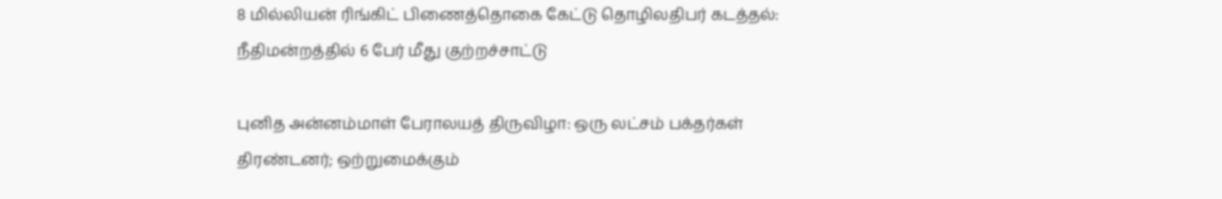8 மில்லியன் ரிங்கிட் பிணைத்தொகை கேட்டு தொழிலதிபர் கடத்தல்: நீதிமன்றத்தில் 6 பேர் மீது குற்றச்சாட்டு

புனித அன்னம்மாள் பேராலயத் திருவிழா: ஒரு லட்சம் பக்தர்கள் திரண்டனர்; ஒற்றுமைக்கும்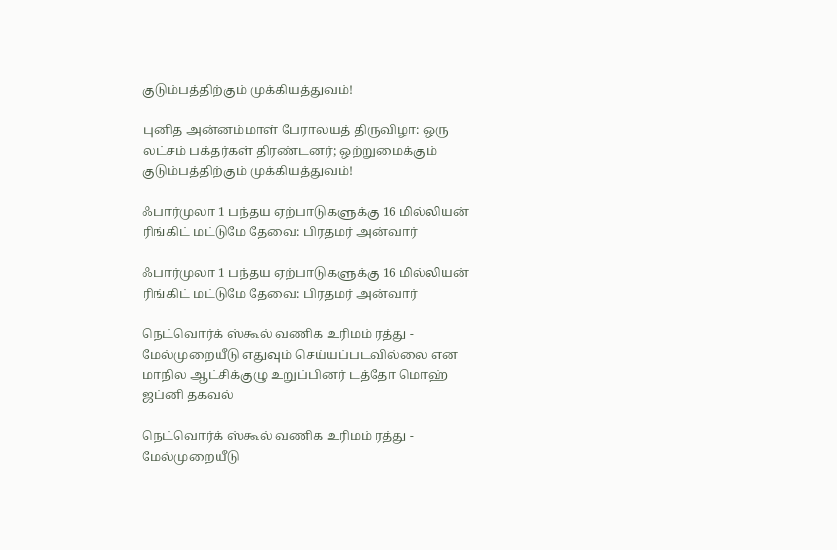குடும்பத்திற்கும் முக்கியத்துவம்!

புனித அன்னம்மாள் பேராலயத் திருவிழா: ஒரு லட்சம் பக்தர்கள் திரண்டனர்; ஒற்றுமைக்கும் குடும்பத்திற்கும் முக்கியத்துவம்!

ஃபார்முலா 1 பந்தய ஏற்பாடுகளுக்கு 16 மில்லியன் ரிங்கிட் மட்டுமே தேவை: பிரதமர் அன்வார்

ஃபார்முலா 1 பந்தய ஏற்பாடுகளுக்கு 16 மில்லியன் ரிங்கிட் மட்டுமே தேவை: பிரதமர் அன்வார்

நெட்வொர்க் ஸ்கூல் வணிக உரிமம் ரத்து - மேல்முறையீடு எதுவும் செய்யப்படவில்லை என மாநில ஆட்சிக்குழு உறுப்பினர் டத்தோ மொஹ் ஜப்னி தகவல்

நெட்வொர்க் ஸ்கூல் வணிக உரிமம் ரத்து - மேல்முறையீடு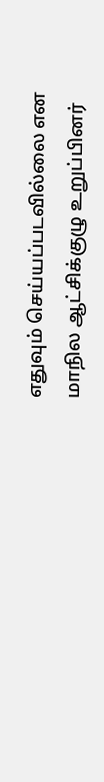எதுவும் செய்யப்படவில்லை என மாநில ஆட்சிக்குழு உறுப்பினர்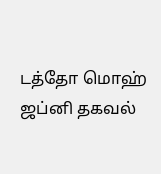டத்தோ மொஹ் ஜப்னி தகவல்